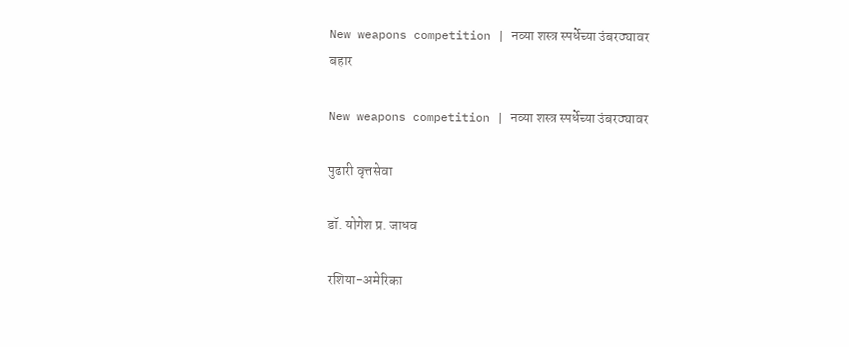New weapons competition | नव्या शस्त्र स्पर्धेच्या उंबरठ्यावर
बहार

New weapons competition | नव्या शस्त्र स्पर्धेच्या उंबरठ्यावर

पुढारी वृत्तसेवा

डॉ. योगेश प्र. जाधव

रशिया-अमेरिका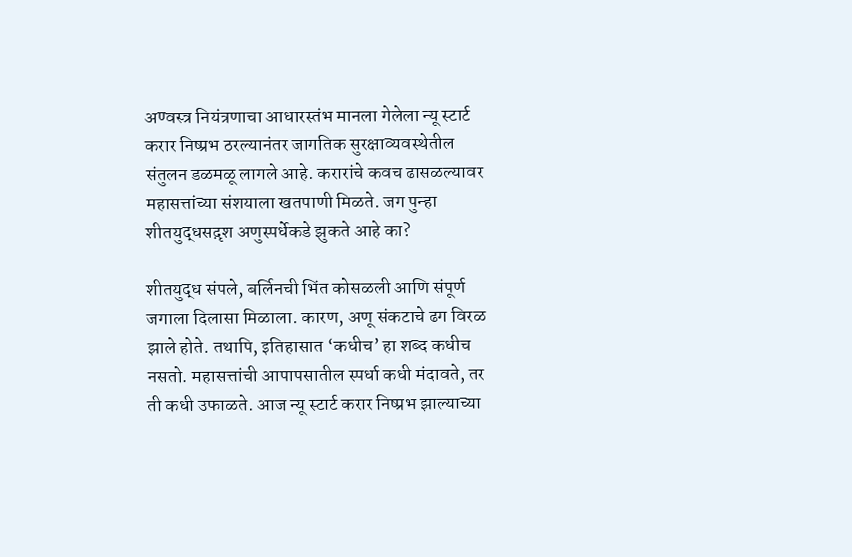अण्वस्त्र नियंत्रणाचा आधारस्तंभ मानला गेलेला न्यू स्टार्ट करार निष्प्रभ ठरल्यानंतर जागतिक सुरक्षाव्यवस्थेतील संतुलन डळमळू लागले आहे. करारांचे कवच ढासळल्यावर महासत्तांच्या संशयाला खतपाणी मिळते. जग पुन्हा शीतयुद्धसद़ृश अणुस्पर्धेकडे झुकते आहे का?

शीतयुद्ध संपले, बर्लिनची भिंत कोसळली आणि संपूर्ण जगाला दिलासा मिळाला. कारण, अणू संकटाचे ढग विरळ झाले होते. तथापि, इतिहासात ‘कधीच’ हा शब्द कधीच नसतो. महासत्तांची आपापसातील स्पर्धा कधी मंदावते, तर ती कधी उफाळते. आज न्यू स्टार्ट करार निष्प्रभ झाल्याच्या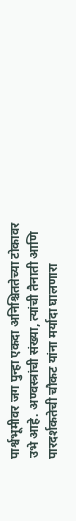पार्श्वभूमीवर जग पुन्हा एकदा अनिश्चिततेच्या टोकावर उभे आहे. अण्वस्त्रांची संख्या, त्यांची तैनाती आणि पारदर्शकतेची चौकट यांना मर्यादा घालणारा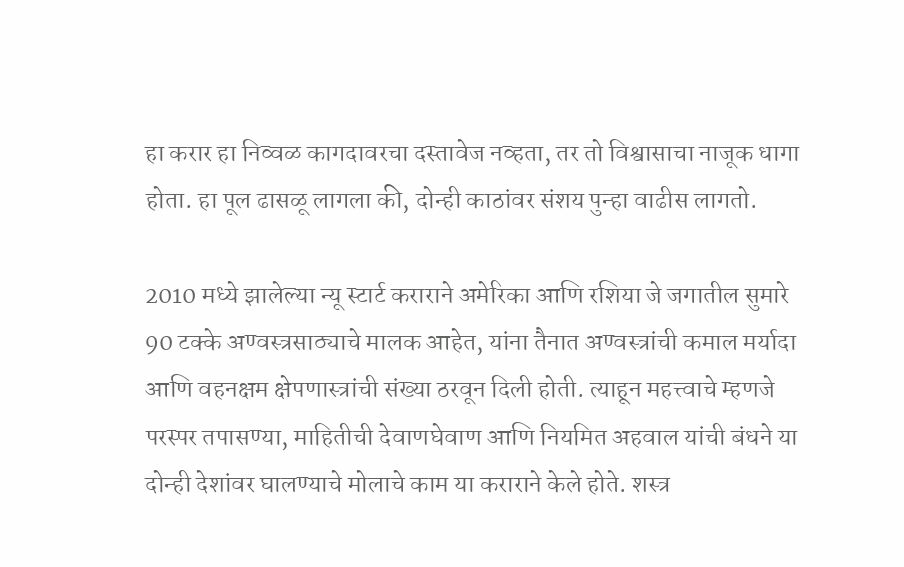हा करार हा निव्वळ कागदावरचा दस्तावेज नव्हता, तर तो विश्वासाचा नाजूक धागा होता. हा पूल ढासळू लागला की, दोन्ही काठांवर संशय पुन्हा वाढीस लागतो.

2010 मध्ये झालेल्या न्यू स्टार्ट कराराने अमेरिका आणि रशिया जे जगातील सुमारे 90 टक्के अण्वस्त्रसाठ्याचे मालक आहेत, यांना तैनात अण्वस्त्रांची कमाल मर्यादा आणि वहनक्षम क्षेपणास्त्रांची संख्या ठरवून दिली होती. त्याहून महत्त्वाचे म्हणजे परस्पर तपासण्या, माहितीची देवाणघेवाण आणि नियमित अहवाल यांची बंधने या दोन्ही देशांवर घालण्याचे मोलाचे काम या कराराने केले होते. शस्त्र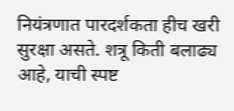नियंत्रणात पारदर्शकता हीच खरी सुरक्षा असते. शत्रू किती बलाढ्य आहे, याची स्पष्ट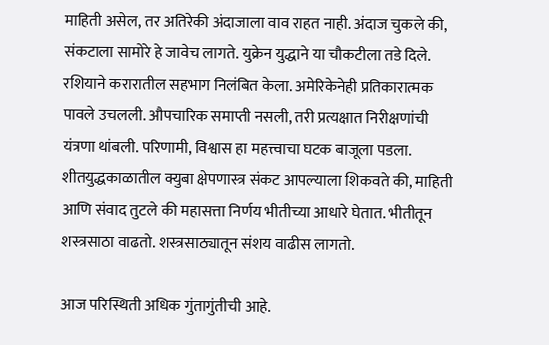माहिती असेल, तर अतिरेकी अंदाजाला वाव राहत नाही. अंदाज चुकले की, संकटाला सामोरे हे जावेच लागते. युक्रेन युद्धाने या चौकटीला तडे दिले. रशियाने करारातील सहभाग निलंबित केला. अमेरिकेनेही प्रतिकारात्मक पावले उचलली. औपचारिक समाप्ती नसली, तरी प्रत्यक्षात निरीक्षणांची यंत्रणा थांबली. परिणामी, विश्वास हा महत्त्वाचा घटक बाजूला पडला. शीतयुद्धकाळातील क्युबा क्षेपणास्त्र संकट आपल्याला शिकवते की, माहिती आणि संवाद तुटले की महासत्ता निर्णय भीतीच्या आधारे घेतात. भीतीतून शस्त्रसाठा वाढतो. शस्त्रसाठ्यातून संशय वाढीस लागतो.

आज परिस्थिती अधिक गुंतागुंतीची आहे.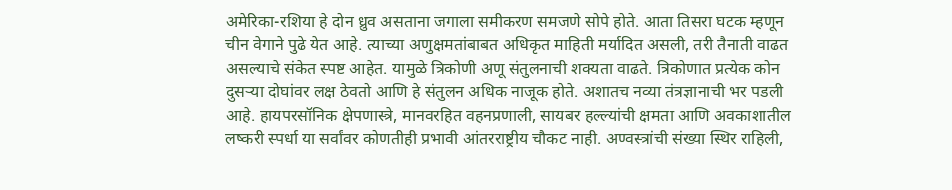अमेरिका-रशिया हे दोन ध्रुव असताना जगाला समीकरण समजणे सोपे होते. आता तिसरा घटक म्हणून चीन वेगाने पुढे येत आहे. त्याच्या अणुक्षमतांबाबत अधिकृत माहिती मर्यादित असली, तरी तैनाती वाढत असल्याचे संकेत स्पष्ट आहेत. यामुळे त्रिकोणी अणू संतुलनाची शक्यता वाढते. त्रिकोणात प्रत्येक कोन दुसर्‍या दोघांवर लक्ष ठेवतो आणि हे संतुलन अधिक नाजूक होते. अशातच नव्या तंत्रज्ञानाची भर पडली आहे. हायपरसॉनिक क्षेपणास्त्रे, मानवरहित वहनप्रणाली, सायबर हल्ल्यांची क्षमता आणि अवकाशातील लष्करी स्पर्धा या सर्वांवर कोणतीही प्रभावी आंतरराष्ट्रीय चौकट नाही. अण्वस्त्रांची संख्या स्थिर राहिली,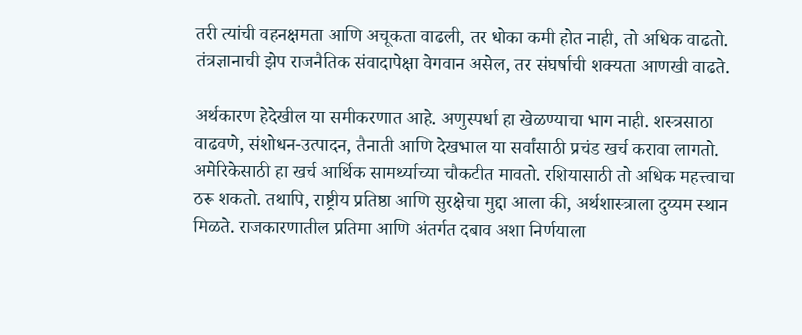तरी त्यांची वहनक्षमता आणि अचूकता वाढली, तर धोका कमी होत नाही, तो अधिक वाढतो. तंत्रज्ञानाची झेप राजनैतिक संवादापेक्षा वेगवान असेल, तर संघर्षाची शक्यता आणखी वाढते.

अर्थकारण हेदेखील या समीकरणात आहे. अणुस्पर्धा हा खेळण्याचा भाग नाही. शस्त्रसाठा वाढवणे, संशोधन-उत्पादन, तैनाती आणि देखभाल या सर्वांसाठी प्रचंड खर्च करावा लागतो. अमेरिकेसाठी हा खर्च आर्थिक सामर्थ्याच्या चौकटीत मावतो. रशियासाठी तो अधिक महत्त्वाचा ठरू शकतो. तथापि, राष्ट्रीय प्रतिष्ठा आणि सुरक्षेचा मुद्दा आला की, अर्थशास्त्राला दुय्यम स्थान मिळते. राजकारणातील प्रतिमा आणि अंतर्गत दबाव अशा निर्णयाला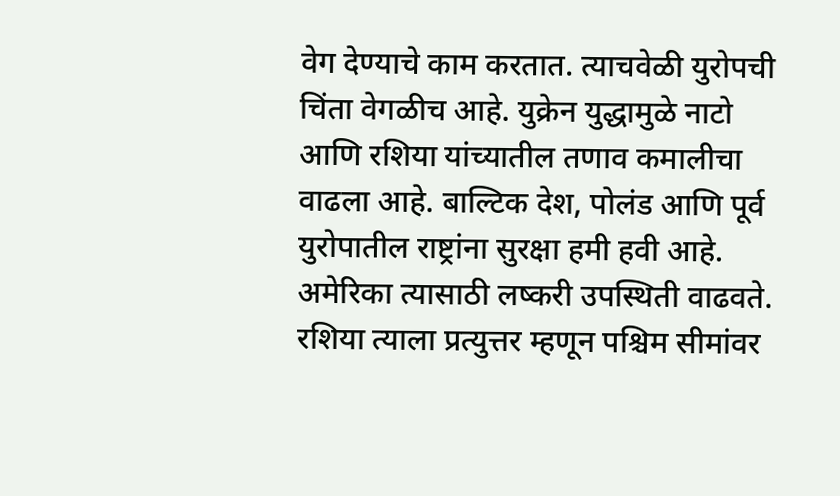वेग देण्याचे काम करतात. त्याचवेळी युरोपची चिंता वेगळीच आहे. युक्रेन युद्धामुळे नाटो आणि रशिया यांच्यातील तणाव कमालीचा वाढला आहे. बाल्टिक देश, पोलंड आणि पूर्व युरोपातील राष्ट्रांना सुरक्षा हमी हवी आहे. अमेरिका त्यासाठी लष्करी उपस्थिती वाढवते. रशिया त्याला प्रत्युत्तर म्हणून पश्चिम सीमांवर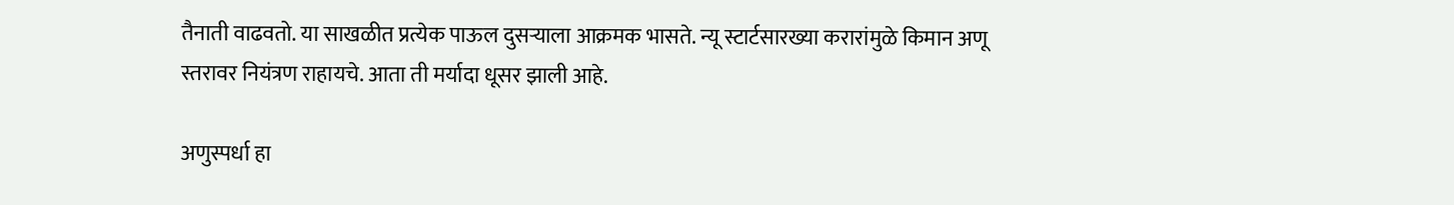तैनाती वाढवतो. या साखळीत प्रत्येक पाऊल दुसर्‍याला आक्रमक भासते. न्यू स्टार्टसारख्या करारांमुळे किमान अणू स्तरावर नियंत्रण राहायचे. आता ती मर्यादा धूसर झाली आहे.

अणुस्पर्धा हा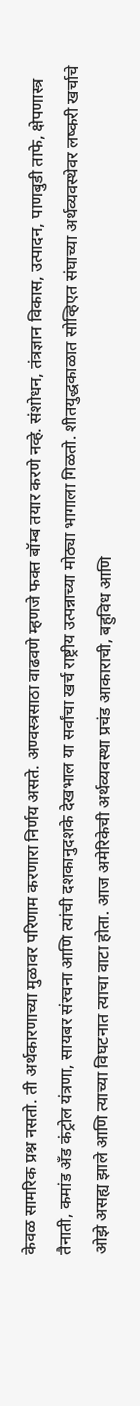केवळ सामरिक प्रश्न नसतो. ती अर्थकारणाच्या मुळावर परिणाम करणारा निर्णय असते. अण्वस्त्रसाठा वाढवणे म्हणजे फक्त बॉम्ब तयार करणे नव्हे. संशोधन, तंत्रज्ञान विकास, उत्पादन, पाणबुडी ताफे, क्षेपणास्त्र तैनाती, कमांड अँड कंट्रोल यंत्रणा, सायबर संरचना आणि त्यांची दशकानुदशके देखभाल या सर्वांचा खर्च राष्ट्रीय उत्पन्नाच्या मोठ्या भागाला गिळतो. शीतयुद्धकाळात सोव्हिएत संघाच्या अर्थव्यवस्थेवर लष्करी खर्चाचे ओझे असह्य झाले आणि त्याच्या विघटनात त्याचा वाटा होता. आज अमेरिकेची अर्थव्यवस्था प्रचंड आकाराची, बहुविध आणि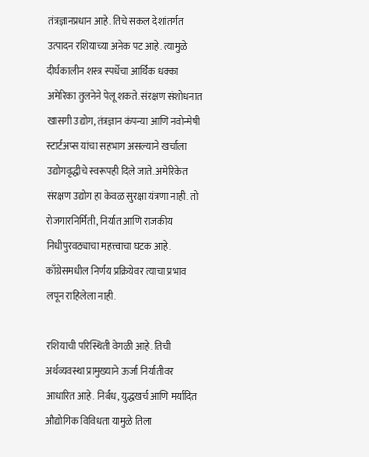तंत्रज्ञानप्रधान आहे. तिचे सकल देशांतर्गत उत्पादन रशियाच्या अनेक पट आहे. त्यामुळे दीर्घकालीन शस्त्र स्पर्धेचा आर्थिक धक्का अमेरिका तुलनेने पेलू शकते. संरक्षण संशोधनात खासगी उद्योग, तंत्रज्ञान कंपन्या आणि नवोन्मेषी स्टार्टअप्स यांचा सहभाग असल्याने खर्चाला उद्योगवृद्धीचे स्वरूपही दिले जाते. अमेरिकेत संरक्षण उद्योग हा केवळ सुरक्षा यंत्रणा नाही. तो रोजगारनिर्मिती, निर्यात आणि राजकीय निधीपुरवठ्याचा महत्त्वाचा घटक आहे. काँग्रेसमधील निर्णय प्रक्रियेवर त्याचा प्रभाव लपून राहिलेला नाही.

रशियाची परिस्थिती वेगळी आहे. तिची अर्थव्यवस्था प्रामुख्याने ऊर्जा निर्यातीवर आधारित आहे. निर्बंध, युद्धखर्च आणि मर्यादित औद्योगिक विविधता यामुळे तिला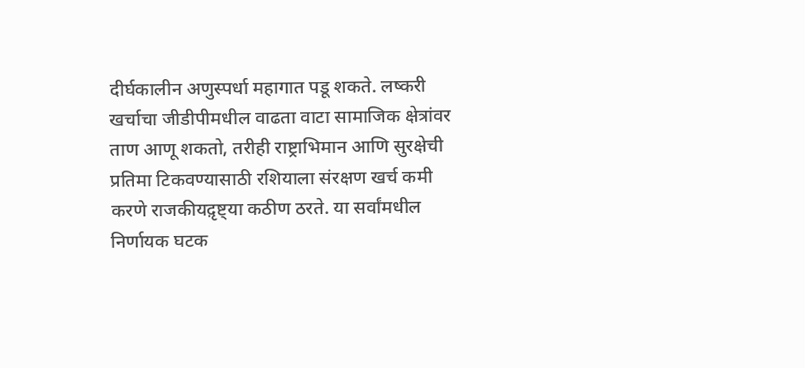दीर्घकालीन अणुस्पर्धा महागात पडू शकते. लष्करी खर्चाचा जीडीपीमधील वाढता वाटा सामाजिक क्षेत्रांवर ताण आणू शकतो, तरीही राष्ट्राभिमान आणि सुरक्षेची प्रतिमा टिकवण्यासाठी रशियाला संरक्षण खर्च कमी करणे राजकीयद़ृष्ट्या कठीण ठरते. या सर्वांमधील निर्णायक घटक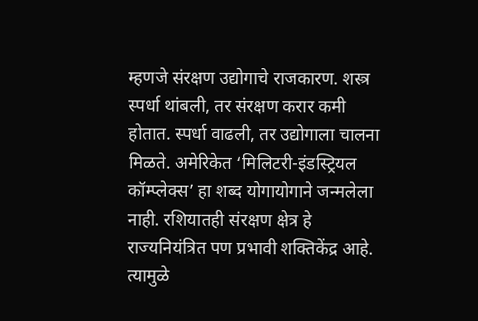म्हणजे संरक्षण उद्योगाचे राजकारण. शस्त्र स्पर्धा थांबली, तर संरक्षण करार कमी होतात. स्पर्धा वाढली, तर उद्योगाला चालना मिळते. अमेरिकेत ‘मिलिटरी-इंडस्ट्रियल कॉम्प्लेक्स’ हा शब्द योगायोगाने जन्मलेला नाही. रशियातही संरक्षण क्षेत्र हे राज्यनियंत्रित पण प्रभावी शक्तिकेंद्र आहे. त्यामुळे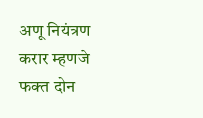अणू नियंत्रण करार म्हणजे फक्त दोन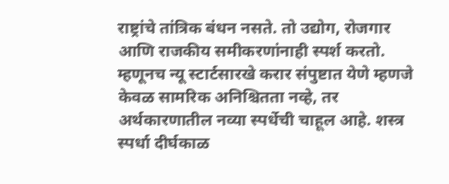राष्ट्रांचे तांत्रिक बंधन नसते. तो उद्योग, रोजगार आणि राजकीय समीकरणांनाही स्पर्श करतो. म्हणूनच न्यू स्टार्टसारखे करार संपुष्टात येणे म्हणजे केवळ सामरिक अनिश्चितता नव्हे, तर अर्थकारणातील नव्या स्पर्धेची चाहूल आहे. शस्त्र स्पर्धा दीर्घकाळ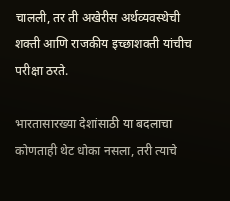चालली, तर ती अखेरीस अर्थव्यवस्थेची शक्ती आणि राजकीय इच्छाशक्ती यांचीच परीक्षा ठरते.

भारतासारख्या देशांसाठी या बदलाचा कोणताही थेट धोका नसला, तरी त्याचे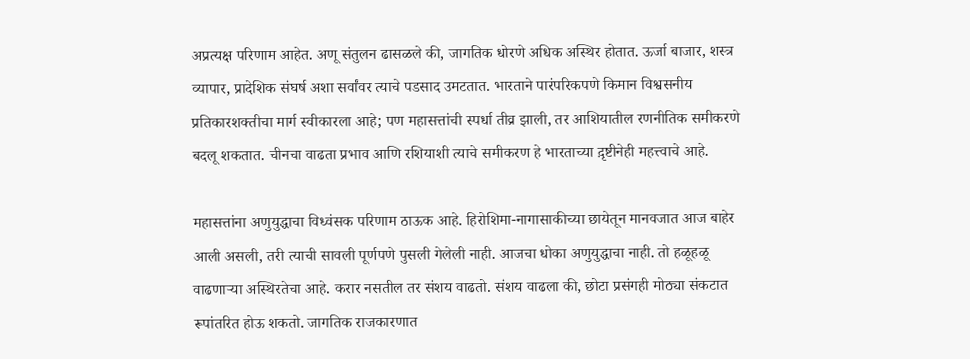अप्रत्यक्ष परिणाम आहेत. अणू संतुलन ढासळले की, जागतिक धोरणे अधिक अस्थिर होतात. ऊर्जा बाजार, शस्त्र व्यापार, प्रादेशिक संघर्ष अशा सर्वांवर त्याचे पडसाद उमटतात. भारताने पारंपरिकपणे किमान विश्वसनीय प्रतिकारशक्तीचा मार्ग स्वीकारला आहे; पण महासत्तांची स्पर्धा तीव्र झाली, तर आशियातील रणनीतिक समीकरणे बदलू शकतात. चीनचा वाढता प्रभाव आणि रशियाशी त्याचे समीकरण हे भारताच्या द़ृष्टीनेही महत्त्वाचे आहे.

महासत्तांना अणुयुद्धाचा विध्वंसक परिणाम ठाऊक आहे. हिरोशिमा-नागासाकीच्या छायेतून मानवजात आज बाहेर आली असली, तरी त्याची सावली पूर्णपणे पुसली गेलेली नाही. आजचा धोका अणुयुद्धाचा नाही. तो हळूहळू वाढणार्‍या अस्थिरतेचा आहे. करार नसतील तर संशय वाढतो. संशय वाढला की, छोटा प्रसंगही मोठ्या संकटात रूपांतरित होऊ शकतो. जागतिक राजकारणात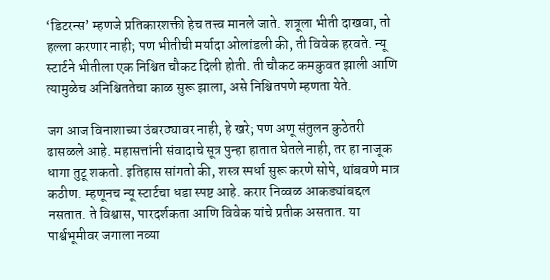‘डिटरन्स’ म्हणजे प्रतिकारशक्ती हेच तत्त्व मानले जाते. शत्रूला भीती दाखवा, तो हल्ला करणार नाही; पण भीतीची मर्यादा ओलांडली की, ती विवेक हरवते. न्यू स्टार्टने भीतीला एक निश्चित चौकट दिली होती. ती चौकट कमकुवत झाली आणि त्यामुळेच अनिश्चिततेचा काळ सुरू झाला, असे निश्चितपणे म्हणता येते.

जग आज विनाशाच्या उंबरठ्यावर नाही, हे खरे; पण अणू संतुलन कुठेतरी ढासळले आहे. महासत्तांनी संवादाचे सूत्र पुन्हा हातात घेतले नाही, तर हा नाजूक धागा तुटू शकतो. इतिहास सांगतो की, शस्त्र स्पर्धा सुरू करणे सोपे, थांबवणे मात्र कठीण. म्हणूनच न्यू स्टार्टचा धडा स्पष्ट आहे. करार निव्वळ आकड्यांबद्दल नसतात. ते विश्वास, पारदर्शकता आणि विवेक यांचे प्रतीक असतात. या पार्श्वभूमीवर जगाला नव्या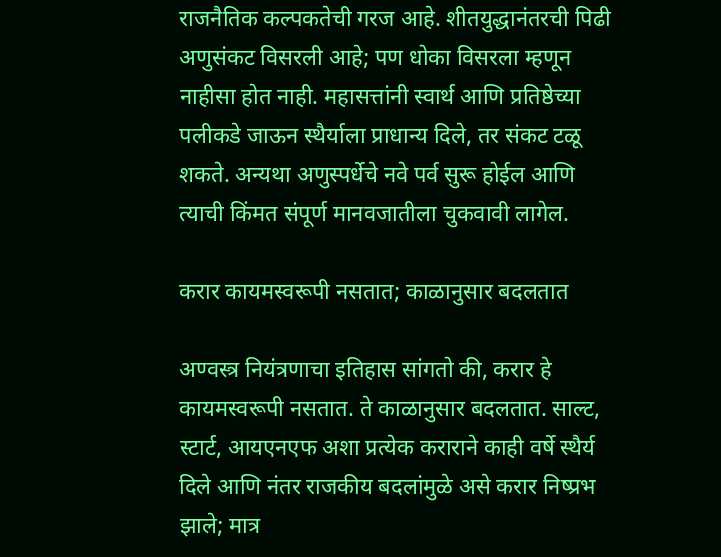राजनैतिक कल्पकतेची गरज आहे. शीतयुद्धानंतरची पिढी अणुसंकट विसरली आहे; पण धोका विसरला म्हणून नाहीसा होत नाही. महासत्तांनी स्वार्थ आणि प्रतिष्ठेच्या पलीकडे जाऊन स्थैर्याला प्राधान्य दिले, तर संकट टळू शकते. अन्यथा अणुस्पर्धेचे नवे पर्व सुरू होईल आणि त्याची किंमत संपूर्ण मानवजातीला चुकवावी लागेल.

करार कायमस्वरूपी नसतात; काळानुसार बदलतात

अण्वस्त्र नियंत्रणाचा इतिहास सांगतो की, करार हे कायमस्वरूपी नसतात. ते काळानुसार बदलतात. साल्ट, स्टार्ट, आयएनएफ अशा प्रत्येक कराराने काही वर्षे स्थैर्य दिले आणि नंतर राजकीय बदलांमुळे असे करार निष्प्रभ झाले; मात्र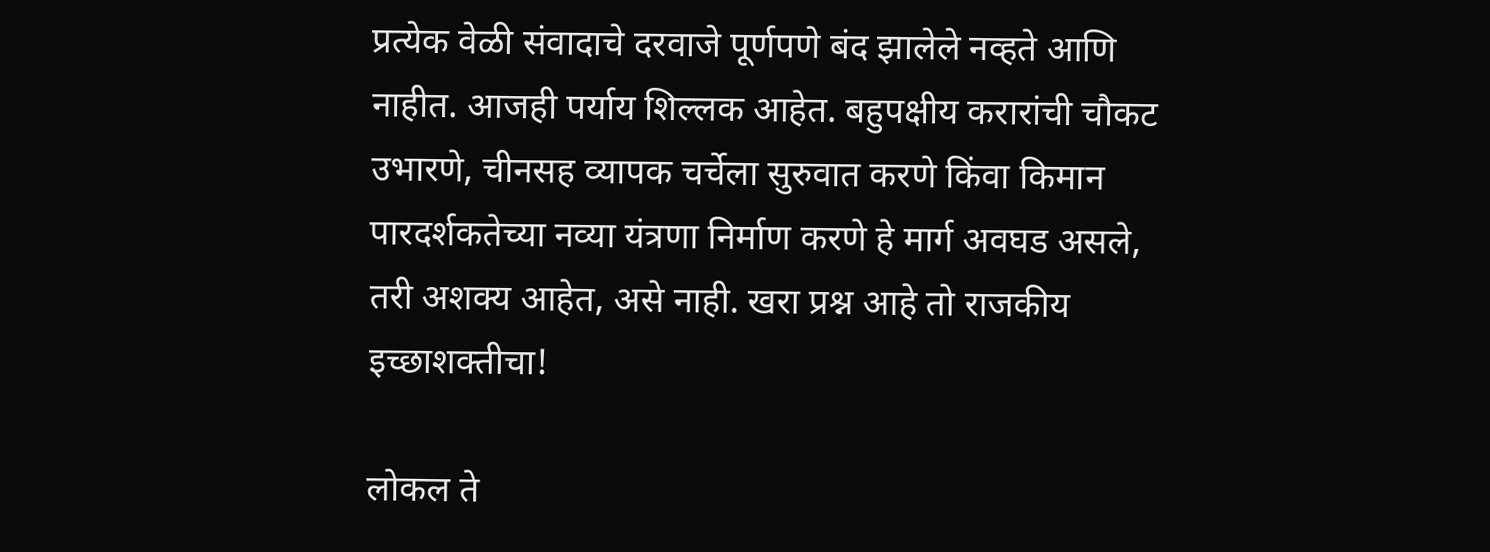प्रत्येक वेळी संवादाचे दरवाजे पूर्णपणे बंद झालेले नव्हते आणि नाहीत. आजही पर्याय शिल्लक आहेत. बहुपक्षीय करारांची चौकट उभारणे, चीनसह व्यापक चर्चेला सुरुवात करणे किंवा किमान पारदर्शकतेच्या नव्या यंत्रणा निर्माण करणे हे मार्ग अवघड असले, तरी अशक्य आहेत, असे नाही. खरा प्रश्न आहे तो राजकीय इच्छाशक्तीचा!

लोकल ते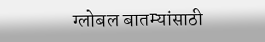ग्लोबल बातम्यांसाठी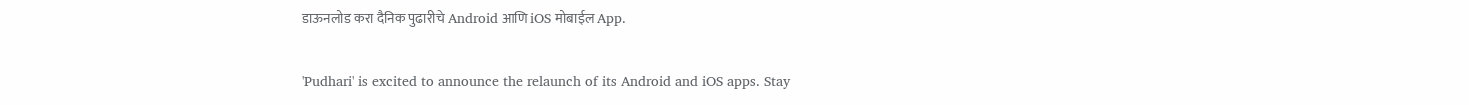डाऊनलोड करा दैनिक पुढारीचे Android आणि iOS मोबाईल App.

'Pudhari' is excited to announce the relaunch of its Android and iOS apps. Stay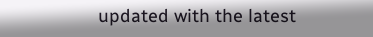updated with the latest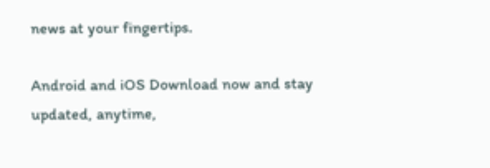news at your fingertips.

Android and iOS Download now and stay updated, anytime,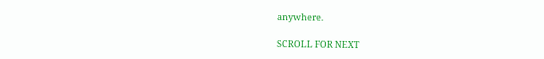anywhere.

SCROLL FOR NEXT